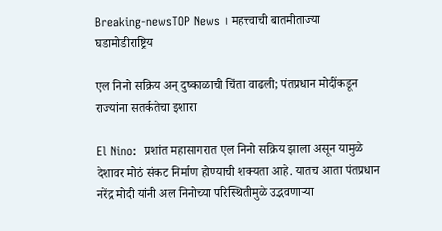Breaking-newsTOP News । महत्त्वाची बातमीताज्या घडामोडीराष्ट्रिय

एल निनो सक्रिय अन् दुष्काळाची चिंता वाढली; पंतप्रधान मोदींकडून राज्यांना सतर्कतेचा इशारा

El Nino:  प्रशांत महासागरात एल निनो सक्रिय झाला असून यामुळे देशावर मोठं संकट निर्माण होण्याची शक्यता आहे. यातच आता पंतप्रधान नरेंद्र मोदी यांनी अल निनोच्या परिस्थितीमुळे उद्भवणाऱ्या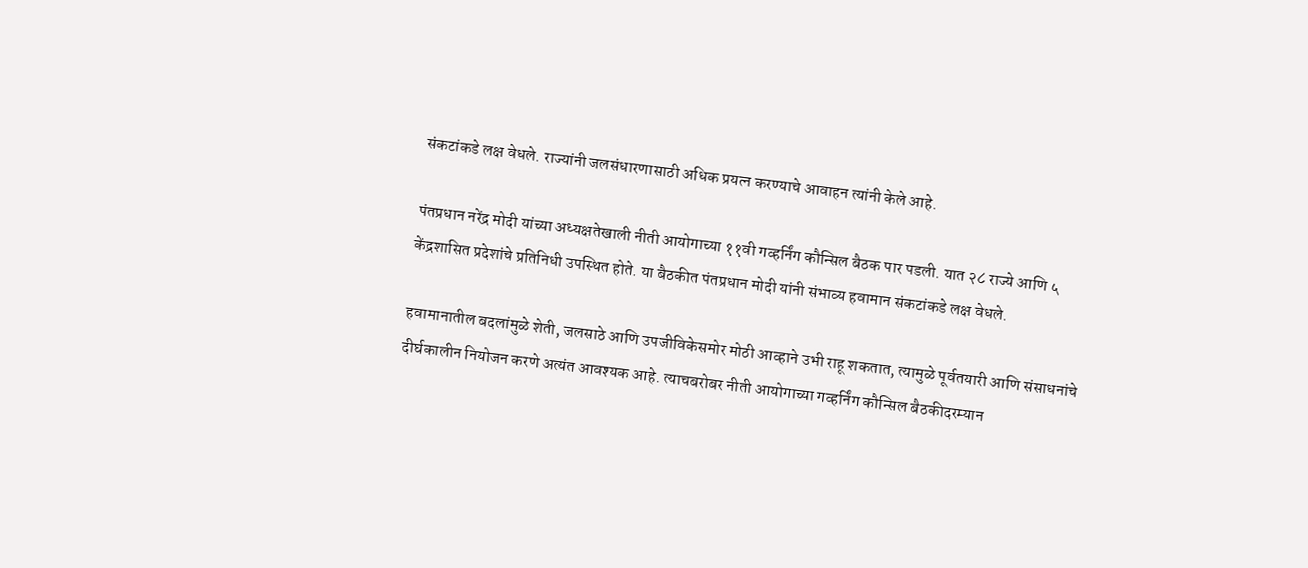संकटांकडे लक्ष वेधले. राज्यांनी जलसंधारणासाठी अधिक प्रयत्न करण्याचे आवाहन त्यांनी केले आहे.

पंतप्रधान नरेंद्र मोदी यांच्या अध्यक्षतेखाली नीती आयोगाच्या ११वी गव्हर्निंग कौन्सिल बैठक पार पडली. यात २८ राज्ये आणि ५ केंद्रशासित प्रदेशांचे प्रतिनिधी उपस्थित होते. या बैठकीत पंतप्रधान मोदी यांनी संभाव्य हवामान संकटांकडे लक्ष वेधले.

हवामानातील बदलांमुळे शेती, जलसाठे आणि उपजीविकेसमोर मोठी आव्हाने उभी राहू शकतात, त्यामुळे पूर्वतयारी आणि संसाधनांचे दीर्घकालीन नियोजन करणे अत्यंत आवश्यक आहे. त्याचबरोबर नीती आयोगाच्या गव्हर्निंग कौन्सिल बैठकीदरम्यान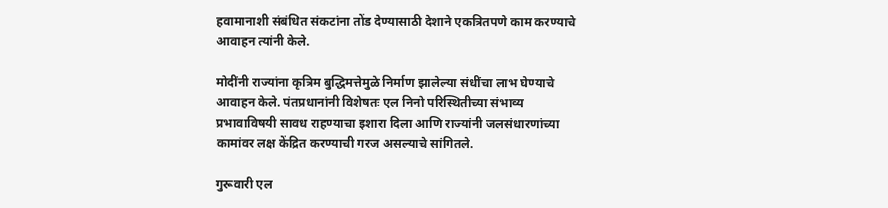हवामानाशी संबंधित संकटांना तोंड देण्यासाठी देशाने एकत्रितपणे काम करण्याचे आवाहन त्यांनी केले.

मोदींनी राज्यांना कृत्रिम बुद्धिमत्तेमुळे निर्माण झालेल्या संधींचा लाभ घेण्याचे आवाहन केले. पंतप्रधानांनी विशेषतः एल निनो परिस्थितीच्या संभाव्य प्रभावाविषयी सावध राहण्याचा इशारा दिला आणि राज्यांनी जलसंधारणांच्या कामांवर लक्ष केंद्रित करण्याची गरज असल्याचे सांगितले.

गुरूवारी एल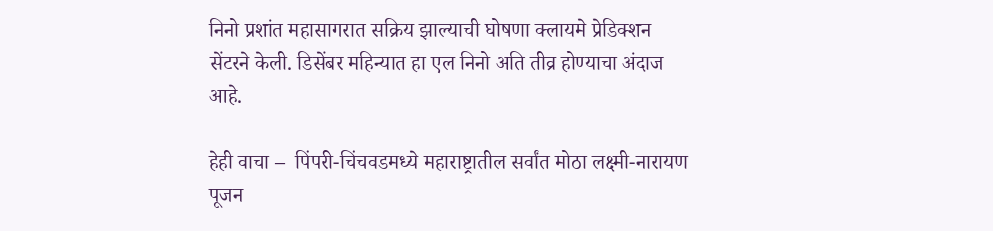निनो प्रशांत महासागरात सक्रिय झाल्याची घोषणा क्लायमे प्रेडिक्शन सेंटरने केली. डिसेंबर महिन्यात हा एल निनो अति तीव्र होण्याचा अंदाज आहे.

हेही वाचा –  पिंपरी-चिंचवडमध्ये महाराष्ट्रातील सर्वांत मोठा लक्ष्मी-नारायण पूजन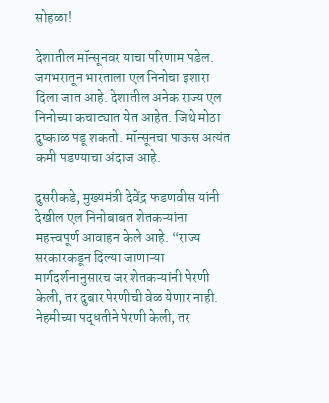सोहळा!

देशातील मॉन्सूनवर याचा परिणाम पडेल. जगभरातून भारताला एल निनोचा इशारा दिला जात आहे. देशातील अनेक राज्य एल निनोच्या कचाट्यात येत आहेत. जिथे मोठा दुष्काळ पडू शकतो. मॉन्सूनचा पाऊस अत्यंत कमी पडण्याचा अंदाज आहे.

दुसरीकडे, मुख्यमंत्री देवेंद्र फडणवीस यांनी देखील एल निनोबाबत शेतकऱ्यांना महत्त्वपूर्ण आवाहन केले आहे. “राज्य सरकारकडून दिल्या जाणाऱ्या मार्गदर्शनानुसारच जर शेतकऱ्यांनी पेरणी केली, तर दुबार पेरणीची वेळ येणार नाही. नेहमीच्या पद्धतीने पेरणी केली, तर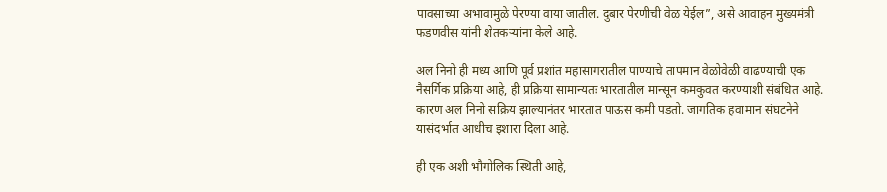पावसाच्या अभावामुळे पेरण्या वाया जातील. दुबार पेरणीची वेळ येईल”, असे आवाहन मुख्यमंत्री फडणवीस यांनी शेतकऱ्यांना केले आहे.

अल निनो ही मध्य आणि पूर्व प्रशांत महासागरातील पाण्याचे तापमान वेळोवेळी वाढण्याची एक नैसर्गिक प्रक्रिया आहे, ही प्रक्रिया सामान्यतः भारतातील मान्सून कमकुवत करण्याशी संबंधित आहे. कारण अल निनो सक्रिय झाल्यानंतर भारतात पाऊस कमी पडतो. जागतिक हवामान संघटनेने यासंदर्भात आधीच इशारा दिला आहे.

ही एक अशी भौगोलिक स्थिती आहे,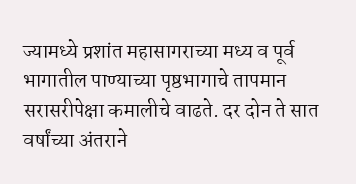ज्यामध्ये प्रशांत महासागराच्या मध्य व पूर्व भागातील पाण्याच्या पृष्ठभागाचे तापमान सरासरीपेक्षा कमालीचे वाढते. दर दोन ते सात वर्षांच्या अंतराने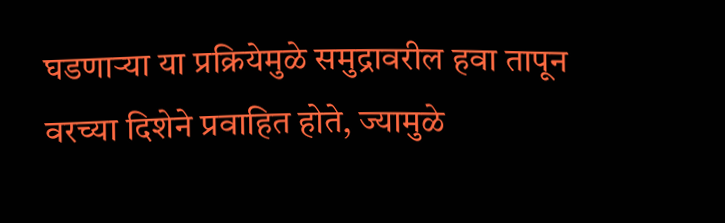घडणाऱ्या या प्रक्रियेमुळे समुद्रावरील हवा तापून वरच्या दिशेने प्रवाहित होते, ज्यामुळे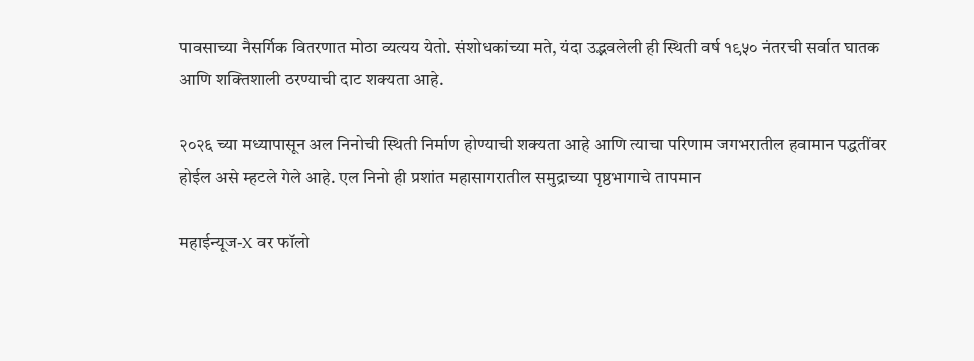पावसाच्या नैसर्गिक वितरणात मोठा व्यत्यय येतो. संशोधकांच्या मते, यंदा उद्भवलेली ही स्थिती वर्ष १९५० नंतरची सर्वात घातक आणि शक्तिशाली ठरण्याची दाट शक्यता आहे.

२०२६ च्या मध्यापासून अल निनोची स्थिती निर्माण होण्याची शक्यता आहे आणि त्याचा परिणाम जगभरातील हवामान पद्धतींवर होईल असे म्हटले गेले आहे. एल निनो ही प्रशांत महासागरातील समुद्राच्या पृष्ठभागाचे तापमान

महाईन्यूज-X वर फॉलो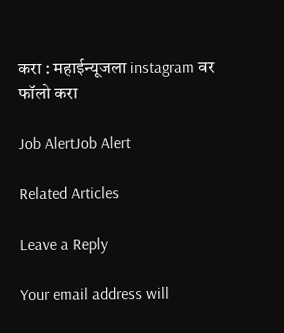करा : महाईन्यूजला instagram वर फॉलो करा

Job AlertJob Alert

Related Articles

Leave a Reply

Your email address will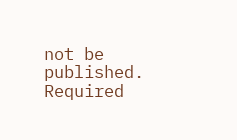not be published. Required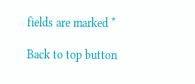fields are marked *

Back to top button